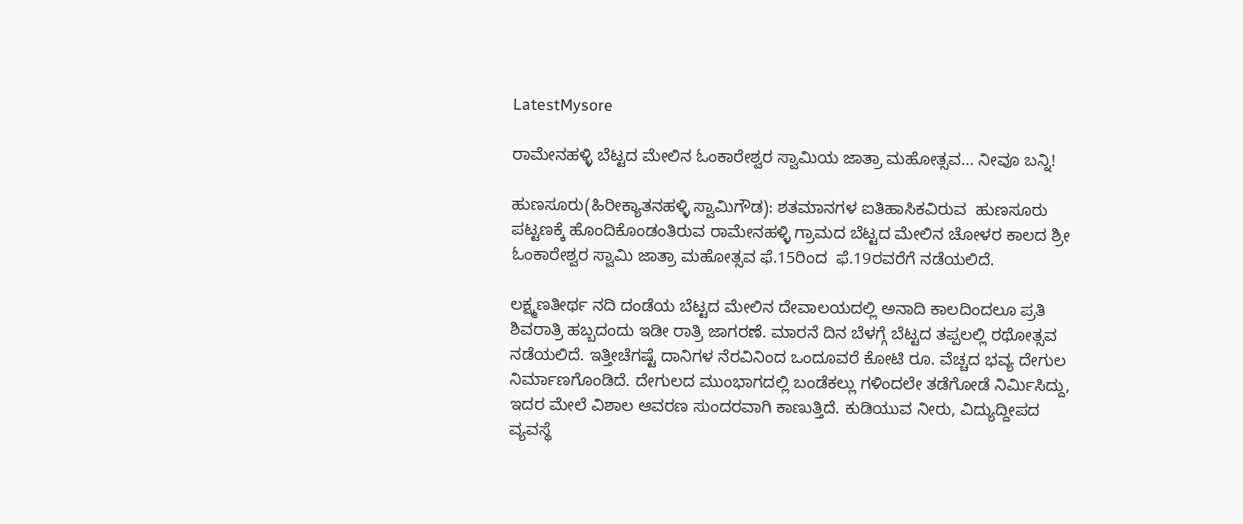LatestMysore

ರಾಮೇನಹಳ್ಳಿ ಬೆಟ್ಟದ ಮೇಲಿನ ಓಂಕಾರೇಶ್ವರ ಸ್ವಾಮಿಯ ಜಾತ್ರಾ ಮಹೋತ್ಸವ… ನೀವೂ ಬನ್ನಿ!

ಹುಣಸೂರು(ಹಿರೀಕ್ಯಾತನಹಳ್ಳಿ ಸ್ವಾಮಿಗೌಡ): ಶತಮಾನಗಳ ಐತಿಹಾಸಿಕವಿರುವ  ಹುಣಸೂರು ಪಟ್ಟಣಕ್ಕೆ ಹೊಂದಿಕೊಂಡಂತಿರುವ ರಾಮೇನಹಳ್ಳಿ ಗ್ರಾಮದ ಬೆಟ್ಟದ ಮೇಲಿನ ಚೋಳರ ಕಾಲದ ಶ್ರೀ ಓಂಕಾರೇಶ್ವರ ಸ್ವಾಮಿ ಜಾತ್ರಾ ಮಹೋತ್ಸವ ಫೆ.15ರಿಂದ  ಫೆ.19ರವರೆಗೆ ನಡೆಯಲಿದೆ.

ಲಕ್ಷ್ಮಣತೀರ್ಥ ನದಿ ದಂಡೆಯ ಬೆಟ್ಟದ ಮೇಲಿನ ದೇವಾಲಯದಲ್ಲಿ ಅನಾದಿ ಕಾಲದಿಂದಲೂ ಪ್ರತಿ ಶಿವರಾತ್ರಿ ಹಬ್ಬದಂದು ಇಡೀ ರಾತ್ರಿ ಜಾಗರಣೆ. ಮಾರನೆ ದಿನ ಬೆಳಗ್ಗೆ ಬೆಟ್ಟದ ತಪ್ಪಲಲ್ಲಿ ರಥೋತ್ಸವ ನಡೆಯಲಿದೆ. ಇತ್ತೀಚೆಗಷ್ಟೆ ದಾನಿಗಳ ನೆರವಿನಿಂದ ಒಂದೂವರೆ ಕೋಟಿ ರೂ. ವೆಚ್ಚದ ಭವ್ಯ ದೇಗುಲ ನಿರ್ಮಾಣಗೊಂಡಿದೆ. ದೇಗುಲದ ಮುಂಭಾಗದಲ್ಲಿ ಬಂಡೆಕಲ್ಲು ಗಳಿಂದಲೇ ತಡೆಗೋಡೆ ನಿರ್ಮಿಸಿದ್ದು, ಇದರ ಮೇಲೆ ವಿಶಾಲ ಆವರಣ ಸುಂದರವಾಗಿ ಕಾಣುತ್ತಿದೆ. ಕುಡಿಯುವ ನೀರು, ವಿದ್ಯುದ್ದೀಪದ ವ್ಯವಸ್ಥೆ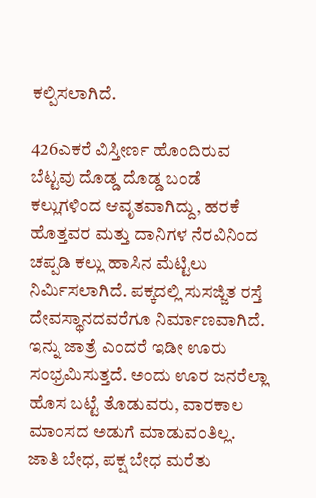ಕಲ್ಪಿಸಲಾಗಿದೆ.

426ಎಕರೆ ವಿಸ್ತೀರ್ಣ ಹೊಂದಿರುವ ಬೆಟ್ಟವು ದೊಡ್ಡ ದೊಡ್ಡ ಬಂಡೆ ಕಲ್ಲುಗಳಿಂದ ಆವೃತವಾಗಿದ್ದು, ಹರಕೆ ಹೊತ್ತವರ ಮತ್ತು ದಾನಿಗಳ ನೆರವಿನಿಂದ ಚಪ್ಪಡಿ ಕಲ್ಲು ಹಾಸಿನ ಮೆಟ್ಟಿಲು ನಿರ್ಮಿಸಲಾಗಿದೆ. ಪಕ್ಕದಲ್ಲಿ ಸುಸಜ್ಜಿತ ರಸ್ತೆ ದೇವಸ್ಥಾನದವರೆಗೂ ನಿರ್ಮಾಣವಾಗಿದೆ. ಇನ್ನು ಜಾತ್ರೆ ಎಂದರೆ ಇಡೀ ಊರು ಸಂಭ್ರಮಿಸುತ್ತದೆ. ಅಂದು ಊರ ಜನರೆಲ್ಲಾ ಹೊಸ ಬಟ್ಟೆ ತೊಡುವರು, ವಾರಕಾಲ ಮಾಂಸದ ಅಡುಗೆ ಮಾಡುವಂತಿಲ್ಲ. ಜಾತಿ ಬೇಧ, ಪಕ್ಷ ಬೇಧ ಮರೆತು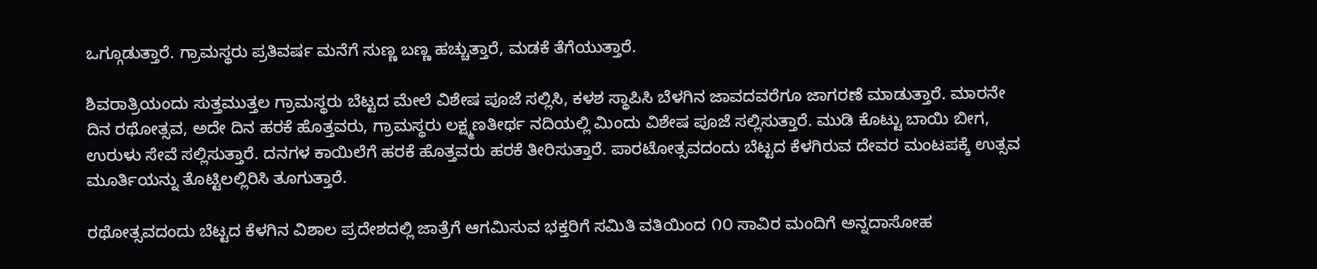ಒಗ್ಗೂಡುತ್ತಾರೆ. ಗ್ರಾಮಸ್ಥರು ಪ್ರತಿವರ್ಷ ಮನೆಗೆ ಸುಣ್ಣ ಬಣ್ಣ ಹಚ್ಚುತ್ತಾರೆ, ಮಡಕೆ ತೆಗೆಯುತ್ತಾರೆ.

ಶಿವರಾತ್ರಿಯಂದು ಸುತ್ತಮುತ್ತಲ ಗ್ರಾಮಸ್ಥರು ಬೆಟ್ಟದ ಮೇಲೆ ವಿಶೇಷ ಪೂಜೆ ಸಲ್ಲಿಸಿ, ಕಳಶ ಸ್ಥಾಪಿಸಿ ಬೆಳಗಿನ ಜಾವದವರೆಗೂ ಜಾಗರಣೆ ಮಾಡುತ್ತಾರೆ. ಮಾರನೇ ದಿನ ರಥೋತ್ಸವ, ಅದೇ ದಿನ ಹರಕೆ ಹೊತ್ತವರು, ಗ್ರಾಮಸ್ಥರು ಲಕ್ಷ್ಮಣತೀರ್ಥ ನದಿಯಲ್ಲಿ ಮಿಂದು ವಿಶೇಷ ಪೂಜೆ ಸಲ್ಲಿಸುತ್ತಾರೆ. ಮುಡಿ ಕೊಟ್ಟು ಬಾಯಿ ಬೀಗ, ಉರುಳು ಸೇವೆ ಸಲ್ಲಿಸುತ್ತಾರೆ. ದನಗಳ ಕಾಯಿಲೆಗೆ ಹರಕೆ ಹೊತ್ತವರು ಹರಕೆ ತೀರಿಸುತ್ತಾರೆ. ಪಾರಟೋತ್ಸವದಂದು ಬೆಟ್ಟದ ಕೆಳಗಿರುವ ದೇವರ ಮಂಟಪಕ್ಕೆ ಉತ್ಸವ ಮೂರ್ತಿಯನ್ನು ತೊಟ್ಟಿಲಲ್ಲಿರಿಸಿ ತೂಗುತ್ತಾರೆ.

ರಥೋತ್ಸವದಂದು ಬೆಟ್ಟದ ಕೆಳಗಿನ ವಿಶಾಲ ಪ್ರದೇಶದಲ್ಲಿ ಜಾತ್ರೆಗೆ ಆಗಮಿಸುವ ಭಕ್ತರಿಗೆ ಸಮಿತಿ ವತಿಯಿಂದ ೧೦ ಸಾವಿರ ಮಂದಿಗೆ ಅನ್ನದಾಸೋಹ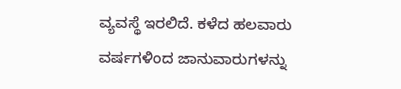ವ್ಯವಸ್ಥೆ ಇರಲಿದೆ. ಕಳೆದ ಹಲವಾರು ವರ್ಷಗಳಿಂದ ಜಾನುವಾರುಗಳನ್ನು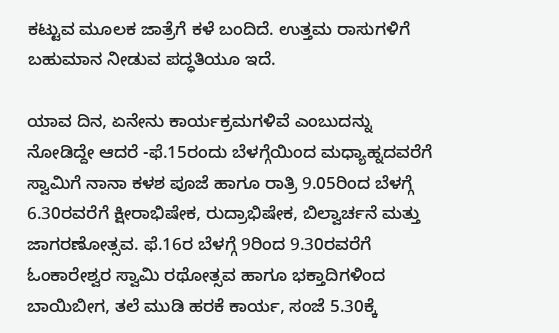ಕಟ್ಟುವ ಮೂಲಕ ಜಾತ್ರೆಗೆ ಕಳೆ ಬಂದಿದೆ. ಉತ್ತಮ ರಾಸುಗಳಿಗೆ ಬಹುಮಾನ ನೀಡುವ ಪದ್ಧತಿಯೂ ಇದೆ.

ಯಾವ ದಿನ, ಏನೇನು ಕಾರ್ಯಕ್ರಮಗಳಿವೆ ಎಂಬುದನ್ನು ನೋಡಿದ್ದೇ ಆದರೆ -ಫೆ.15ರಂದು ಬೆಳಗ್ಗೆಯಿಂದ ಮಧ್ಯಾಹ್ನದವರೆಗೆ ಸ್ವಾಮಿಗೆ ನಾನಾ ಕಳಶ ಪೂಜೆ ಹಾಗೂ ರಾತ್ರಿ 9.05ರಿಂದ ಬೆಳಗ್ಗೆ 6.30ರವರೆಗೆ ಕ್ಷೀರಾಭಿಷೇಕ, ರುದ್ರಾಭಿಷೇಕ, ಬಿಲ್ವಾರ್ಚನೆ ಮತ್ತು ಜಾಗರಣೋತ್ಸವ. ಫೆ.16ರ ಬೆಳಗ್ಗೆ 9ರಿಂದ 9.30ರವರೆಗೆ ಓಂಕಾರೇಶ್ವರ ಸ್ವಾಮಿ ರಥೋತ್ಸವ ಹಾಗೂ ಭಕ್ತಾದಿಗಳಿಂದ ಬಾಯಿಬೀಗ, ತಲೆ ಮುಡಿ ಹರಕೆ ಕಾರ್ಯ, ಸಂಜೆ 5.30ಕ್ಕೆ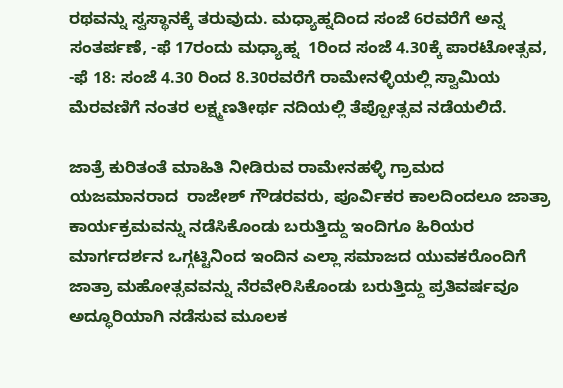ರಥವನ್ನು ಸ್ವಸ್ಥಾನಕ್ಕೆ ತರುವುದು. ಮಧ್ಯಾಹ್ನದಿಂದ ಸಂಜೆ 6ರವರೆಗೆ ಅನ್ನ ಸಂತರ್ಪಣೆ, -ಫೆ 17ರಂದು ಮಧ್ಯಾಹ್ನ  1ರಿಂದ ಸಂಜೆ 4.30ಕ್ಕೆ ಪಾರಟೋತ್ಸವ, -ಫೆ 18: ಸಂಜೆ 4.30 ರಿಂದ 8.30ರವರೆಗೆ ರಾಮೇನಳ್ಳಿಯಲ್ಲಿ ಸ್ವಾಮಿಯ ಮೆರವಣಿಗೆ ನಂತರ ಲಕ್ಷ್ಮಣತೀರ್ಥ ನದಿಯಲ್ಲಿ ತೆಪ್ಪೋತ್ಸವ ನಡೆಯಲಿದೆ.

ಜಾತ್ರೆ ಕುರಿತಂತೆ ಮಾಹಿತಿ ನೀಡಿರುವ ರಾಮೇನಹಳ್ಳಿ ಗ್ರಾಮದ ಯಜಮಾನರಾದ  ರಾಜೇಶ್ ಗೌಡರವರು, ಪೂರ್ವಿಕರ ಕಾಲದಿಂದಲೂ ಜಾತ್ರಾ ಕಾರ್ಯಕ್ರಮವನ್ನು ನಡೆಸಿಕೊಂಡು ಬರುತ್ತಿದ್ದು ಇಂದಿಗೂ ಹಿರಿಯರ ಮಾರ್ಗದರ್ಶನ ಒಗ್ಗಟ್ಟಿನಿಂದ ಇಂದಿನ ಎಲ್ಲಾ ಸಮಾಜದ ಯುವಕರೊಂದಿಗೆ ಜಾತ್ರಾ ಮಹೋತ್ಸವವನ್ನು ನೆರವೇರಿಸಿಕೊಂಡು ಬರುತ್ತಿದ್ದು ಪ್ರತಿವರ್ಷವೂ ಅದ್ಧೂರಿಯಾಗಿ ನಡೆಸುವ ಮೂಲಕ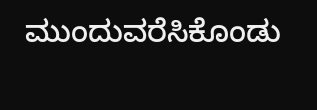ಮುಂದುವರೆಸಿಕೊಂಡು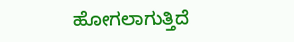ಹೋಗಲಾಗುತ್ತಿದೆ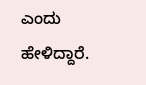ಎಂದು ಹೇಳಿದ್ದಾರೆ.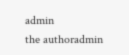admin
the authoradmin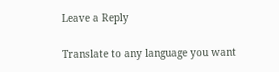Leave a Reply

Translate to any language you want